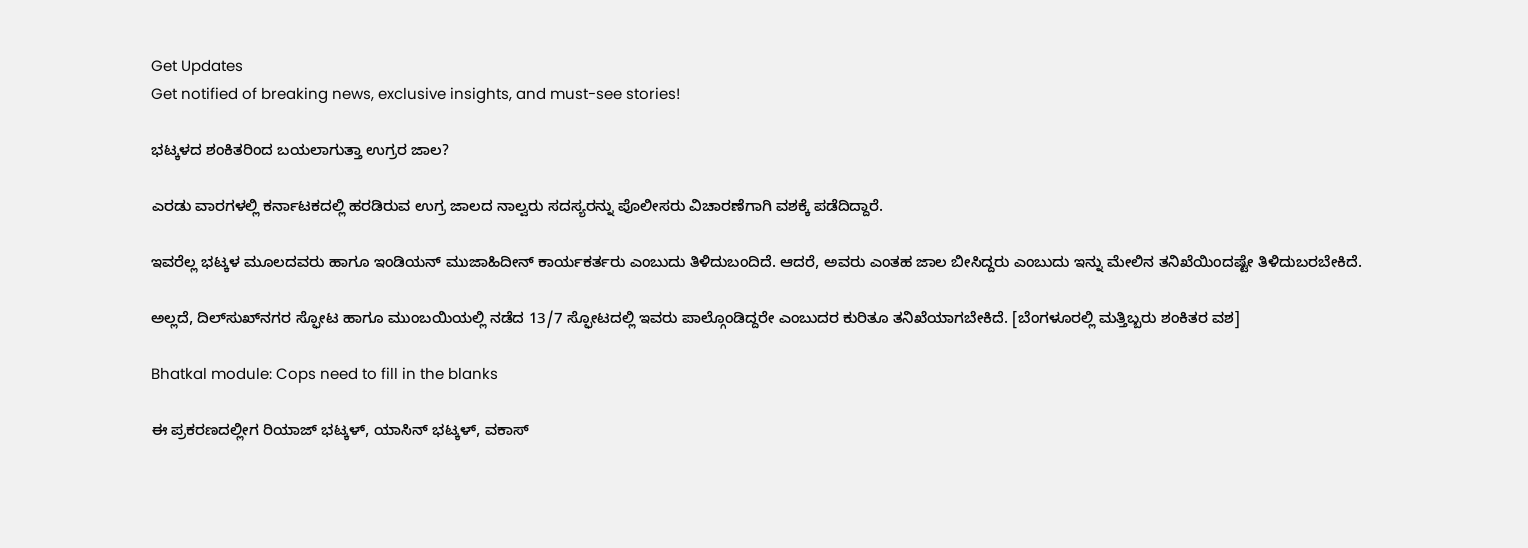Get Updates
Get notified of breaking news, exclusive insights, and must-see stories!

ಭಟ್ಕಳದ ಶಂಕಿತರಿಂದ ಬಯಲಾಗುತ್ತಾ ಉಗ್ರರ ಜಾಲ?

ಎರಡು ವಾರಗಳಲ್ಲಿ ಕರ್ನಾಟಕದಲ್ಲಿ ಹರಡಿರುವ ಉಗ್ರ ಜಾಲದ ನಾಲ್ವರು ಸದಸ್ಯರನ್ನು ಪೊಲೀಸರು ವಿಚಾರಣೆಗಾಗಿ ವಶಕ್ಕೆ ಪಡೆದಿದ್ದಾರೆ.

ಇವರೆಲ್ಲ ಭಟ್ಕಳ ಮೂಲದವರು ಹಾಗೂ ಇಂಡಿಯನ್ ಮುಜಾಹಿದೀನ್ ಕಾರ್ಯಕರ್ತರು ಎಂಬುದು ತಿಳಿದುಬಂದಿದೆ. ಆದರೆ, ಅವರು ಎಂತಹ ಜಾಲ ಬೀಸಿದ್ದರು ಎಂಬುದು ಇನ್ನು ಮೇಲಿನ ತನಿಖೆಯಿಂದಷ್ಟೇ ತಿಳಿದುಬರಬೇಕಿದೆ.

ಅಲ್ಲದೆ, ದಿಲ್‌ಸುಖ್‌ನಗರ ಸ್ಫೋಟ ಹಾಗೂ ಮುಂಬಯಿಯಲ್ಲಿ ನಡೆದ 13/7 ಸ್ಫೋಟದಲ್ಲಿ ಇವರು ಪಾಲ್ಗೊಂಡಿದ್ದರೇ ಎಂಬುದರ ಕುರಿತೂ ತನಿಖೆಯಾಗಬೇಕಿದೆ. [ಬೆಂಗಳೂರಲ್ಲಿ ಮತ್ತಿಬ್ಬರು ಶಂಕಿತರ ವಶ]

Bhatkal module: Cops need to fill in the blanks

ಈ ಪ್ರಕರಣದಲ್ಲೀಗ ರಿಯಾಜ್ ಭಟ್ಕಳ್, ಯಾಸಿನ್ ಭಟ್ಕಳ್, ವಕಾಸ್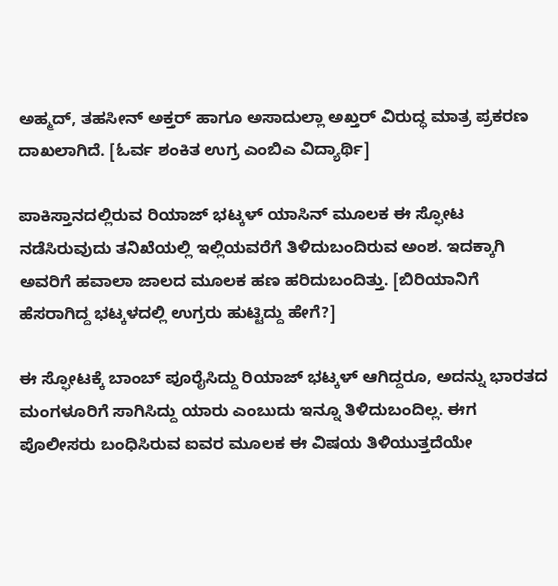ಅಹ್ಮದ್, ತಹಸೀನ್ ಅಕ್ತರ್ ಹಾಗೂ ಅಸಾದುಲ್ಲಾ ಅಖ್ತರ್ ವಿರುದ್ಧ ಮಾತ್ರ ಪ್ರಕರಣ ದಾಖಲಾಗಿದೆ. [ಓರ್ವ ಶಂಕಿತ ಉಗ್ರ ಎಂಬಿಎ ವಿದ್ಯಾರ್ಥಿ]

ಪಾಕಿಸ್ತಾನದಲ್ಲಿರುವ ರಿಯಾಜ್ ಭಟ್ಕಳ್ ಯಾಸಿನ್ ಮೂಲಕ ಈ ಸ್ಫೋಟ ನಡೆಸಿರುವುದು ತನಿಖೆಯಲ್ಲಿ ಇಲ್ಲಿಯವರೆಗೆ ತಿಳಿದುಬಂದಿರುವ ಅಂಶ. ಇದಕ್ಕಾಗಿ ಅವರಿಗೆ ಹವಾಲಾ ಜಾಲದ ಮೂಲಕ ಹಣ ಹರಿದುಬಂದಿತ್ತು. [ಬಿರಿಯಾನಿಗೆ ಹೆಸರಾಗಿದ್ದ ಭಟ್ಕಳದಲ್ಲಿ ಉಗ್ರರು ಹುಟ್ಟಿದ್ದು ಹೇಗೆ?]

ಈ ಸ್ಫೋಟಕ್ಕೆ ಬಾಂಬ್ ಪೂರೈಸಿದ್ದು ರಿಯಾಜ್ ಭಟ್ಕಳ್ ಆಗಿದ್ದರೂ, ಅದನ್ನು ಭಾರತದ ಮಂಗಳೂರಿಗೆ ಸಾಗಿಸಿದ್ದು ಯಾರು ಎಂಬುದು ಇನ್ನೂ ತಿಳಿದುಬಂದಿಲ್ಲ. ಈಗ ಪೊಲೀಸರು ಬಂಧಿಸಿರುವ ಐವರ ಮೂಲಕ ಈ ವಿಷಯ ತಿಳಿಯುತ್ತದೆಯೇ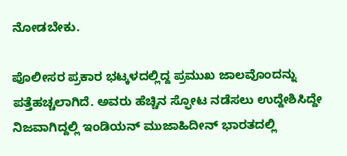ನೋಡಬೇಕು.

ಪೊಲೀಸರ ಪ್ರಕಾರ ಭಟ್ಕಳದಲ್ಲಿದ್ದ ಪ್ರಮುಖ ಜಾಲವೊಂದನ್ನು ಪತ್ತೆಹಚ್ಚಲಾಗಿದೆ. ಅವರು ಹೆಚ್ಚಿನ ಸ್ಫೋಟ ನಡೆಸಲು ಉದ್ದೇಶಿಸಿದ್ದೇ ನಿಜವಾಗಿದ್ದಲ್ಲಿ ಇಂಡಿಯನ್ ಮುಜಾಹಿದೀನ್ ಭಾರತದಲ್ಲಿ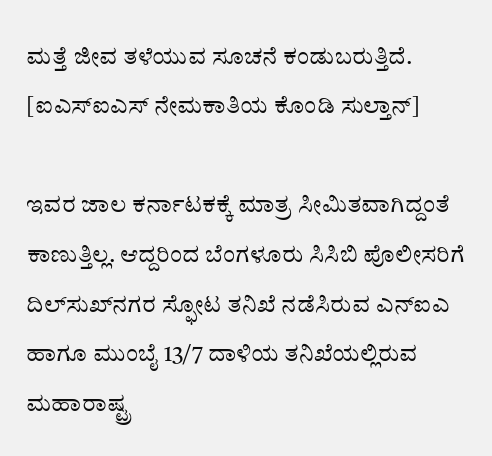ಮತ್ತೆ ಜೀವ ತಳೆಯುವ ಸೂಚನೆ ಕಂಡುಬರುತ್ತಿದೆ. [ಐಎಸ್ಐಎಸ್ ನೇಮಕಾತಿಯ ಕೊಂಡಿ ಸುಲ್ತಾನ್]

ಇವರ ಜಾಲ ಕರ್ನಾಟಕಕ್ಕೆ ಮಾತ್ರ ಸೀಮಿತವಾಗಿದ್ದಂತೆ ಕಾಣುತ್ತಿಲ್ಲ. ಆದ್ದರಿಂದ ಬೆಂಗಳೂರು ಸಿಸಿಬಿ ಪೊಲೀಸರಿಗೆ ದಿಲ್‌ಸುಖ್‌ನಗರ ಸ್ಫೋಟ ತನಿಖೆ ನಡೆಸಿರುವ ಎನ್ಐಎ ಹಾಗೂ ಮುಂಬೈ 13/7 ದಾಳಿಯ ತನಿಖೆಯಲ್ಲಿರುವ ಮಹಾರಾಷ್ಟ್ರ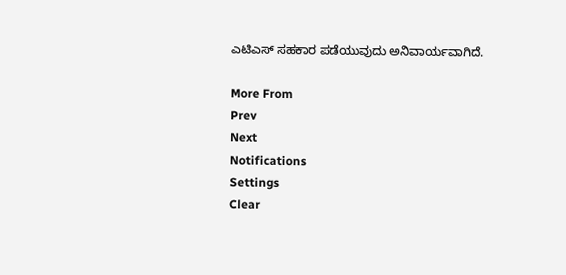ಎಟಿಎಸ್ ಸಹಕಾರ ಪಡೆಯುವುದು ಅನಿವಾರ್ಯವಾಗಿದೆ.

More From
Prev
Next
Notifications
Settings
Clear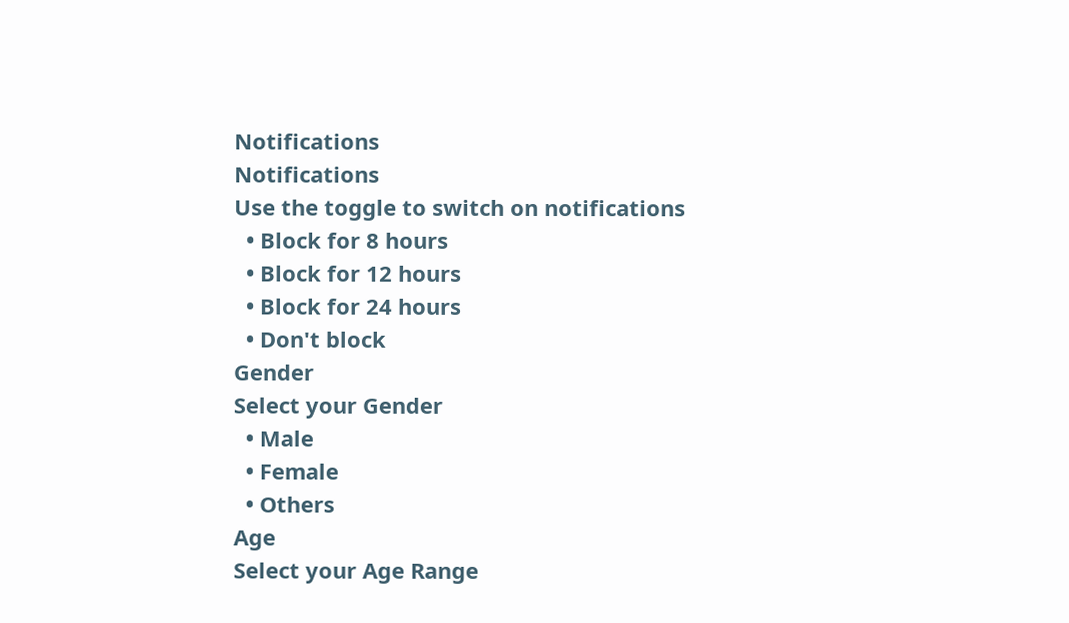Notifications
Notifications
Use the toggle to switch on notifications
  • Block for 8 hours
  • Block for 12 hours
  • Block for 24 hours
  • Don't block
Gender
Select your Gender
  • Male
  • Female
  • Others
Age
Select your Age Range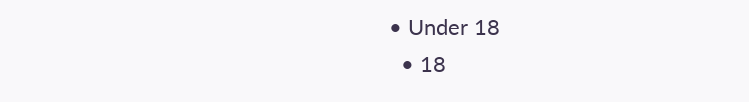• Under 18
  • 18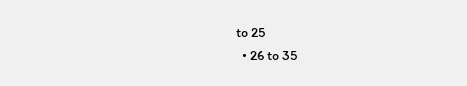to 25
  • 26 to 35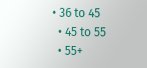• 36 to 45
  • 45 to 55
  • 55+